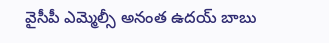వైసీపీ ఎమ్మెల్సీ అనంత ఉదయ్ బాబు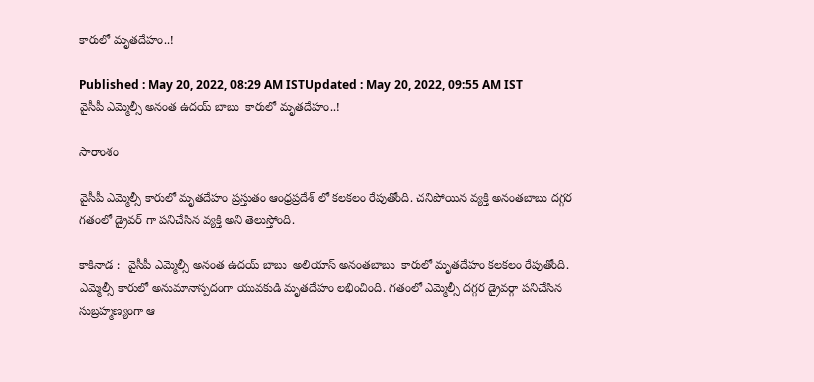కారులో మృతదేహం..!

Published : May 20, 2022, 08:29 AM ISTUpdated : May 20, 2022, 09:55 AM IST
వైసీపీ ఎమ్మెల్సీ అనంత ఉదయ్ బాబు  కారులో మృతదేహం..!

సారాంశం

వైసీపీ ఎమ్మెల్సీ కారులో మృతదేహం ప్రస్తుతం ఆంధ్రప్రదేశ్ లో కలకలం రేపుతోంది. చనిపోయిన వ్యక్తి అనంతబాబు దగ్గర గతంలో డ్రైవర్ గా పనిచేసిన వ్యక్తి అని తెలుస్తోంది.

కాకినాడ :  వైసీపీ ఎమ్మెల్సీ అనంత ఉదయ్ బాబు  అలియాస్ అనంతబాబు  కారులో మృతదేహం కలకలం రేపుతోంది. ఎమ్మెల్సీ కారులో అనుమానాస్పదంగా యువకుడి మృతదేహం లభించింది. గతంలో ఎమ్మెల్సీ దగ్గర డ్రైవర్గా పనిచేసిన సుబ్రహ్మణ్యంగా ఆ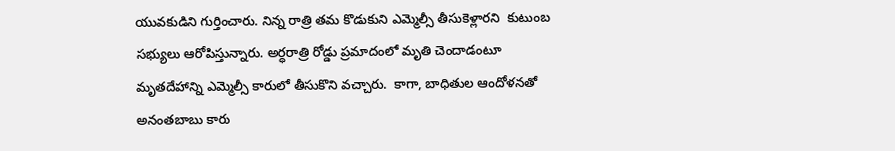యువకుడిని గుర్తించారు. నిన్న రాత్రి తమ కొడుకుని ఎమ్మెల్సీ తీసుకెళ్లారని  కుటుంబ సభ్యులు ఆరోపిస్తున్నారు. అర్ధరాత్రి రోడ్డు ప్రమాదంలో మృతి చెందాడంటూ మృతదేహాన్ని ఎమ్మెల్సీ కారులో తీసుకొని వచ్చారు.  కాగా, బాధితుల ఆందోళనతో అనంతబాబు కారు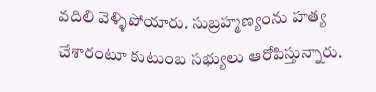వదిలి వెళ్ళిపోయారు. సుబ్రహ్మణ్యంను హత్య చేశారంటూ కుటుంబ సభ్యులు ఆరోపిస్తున్నారు.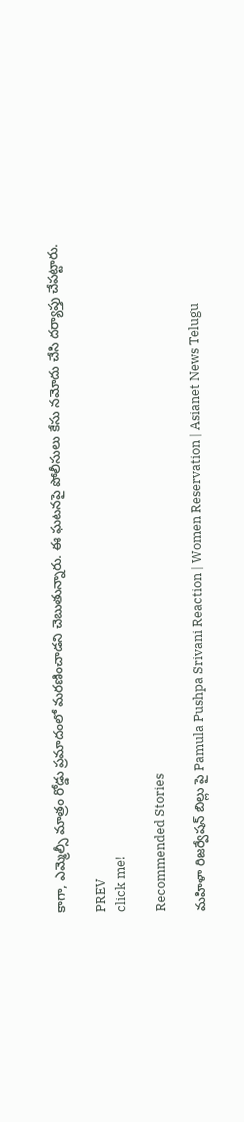కాగా, ఎమ్మెల్సీ మాత్రం రోడ్డు ప్రమాదంలో మరణించాడని చెబుతున్నారు. ఈ ఘటనపై పోలీసులు కేసు నమోదు చేసి దర్యాప్తు చేపట్టారు.

PREV
click me!

Recommended Stories

మహిళా రిజర్వేషన్ బిల్లు పై Pamula Pushpa Srivani Reaction | Women Reservation | Asianet News Telugu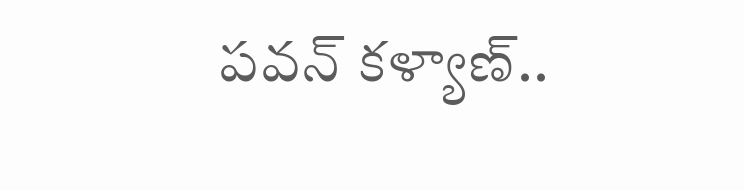పవన్‌ కళ్యాణ్‌..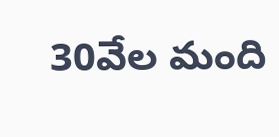30వేల మంది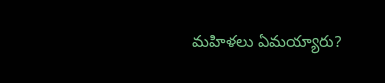మహిళలు ఏమయ్యారు?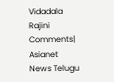Vidadala Rajini Comments| Asianet News Telugu